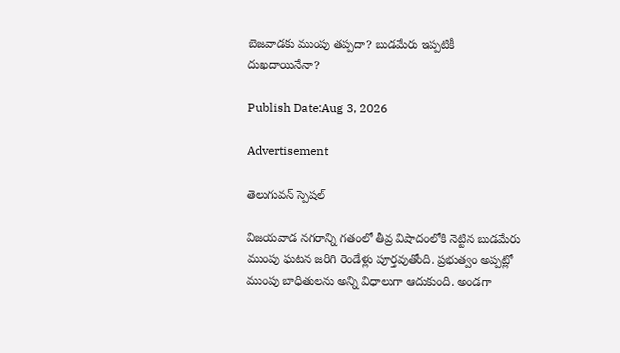బెజవాడకు ముంపు తప్పదా? బుడమేరు ఇప్పటికీ దుఖదాయినేనా?

Publish Date:Aug 3, 2026

Advertisement

తెలుగువన్ స్పెషల్

విజయవాడ నగరాన్ని గతంలో తీవ్ర విషాదంలోకి నెట్టిన బుడమేరు ముంపు ఘటన జరిగి రెండేళ్లు పూర్తవుతోంది. ప్రభుత్వం అప్పట్లో ముంపు బాధితులను అన్ని విధాలుగా ఆదుకుంది. అండగా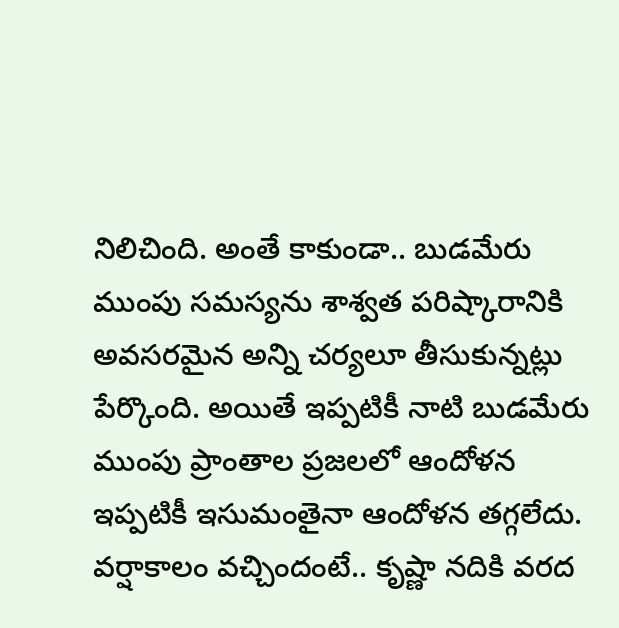నిలిచింది. అంతే కాకుండా.. బుడమేరు ముంపు సమస్యను శాశ్వత పరిష్కారానికి  అవసరమైన అన్ని చర్యలూ తీసుకున్నట్లు పేర్కొంది. అయితే ఇప్పటికీ నాటి బుడమేరు ముంపు ప్రాంతాల ప్రజలలో ఆందోళన ఇప్పటికీ ఇసుమంతైనా ఆందోళన తగ్గలేదు. వర్షాకాలం వచ్చిందంటే.. కృష్ణా నదికి వరద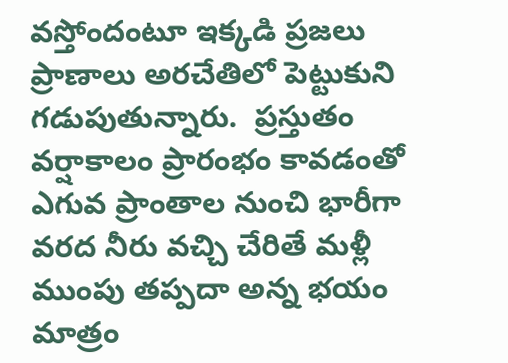వస్తోందంటూ ఇక్కడి ప్రజలు ప్రాణాలు అరచేతిలో పెట్టుకుని గడుపుతున్నారు.  ప్రస్తుతం వర్షాకాలం ప్రారంభం కావడంతో ఎగువ ప్రాంతాల నుంచి భారీగా వరద నీరు వచ్చి చేరితే మళ్లీ ముంపు తప్పదా అన్న భయం మాత్రం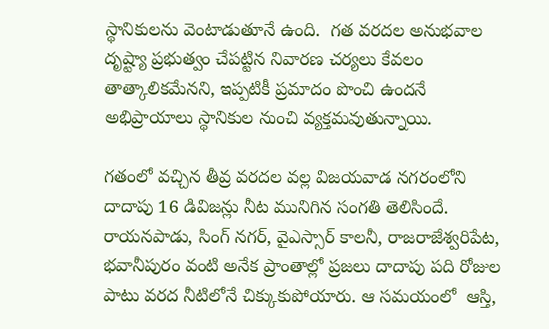స్థానికులను వెంటాడుతూనే ఉంది.  గత వరదల అనుభవాల దృష్ట్యా ప్రభుత్వం చేపట్టిన నివారణ చర్యలు కేవలం తాత్కాలికమేనని, ఇప్పటికీ ప్రమాదం పొంచి ఉందనే అభిప్రాయాలు స్థానికుల నుంచి వ్యక్తమవుతున్నాయి.

గతంలో వచ్చిన తీవ్ర వరదల వల్ల విజయవాడ నగరంలోని దాదాపు 16 డివిజన్లు నీట మునిగిన సంగతి తెలిసిందే. రాయనపాడు, సింగ్ నగర్, వైఎస్సార్ కాలనీ, రాజరాజేశ్వరిపేట, భవానీపురం వంటి అనేక ప్రాంతాల్లో ప్రజలు దాదాపు పది రోజుల పాటు వరద నీటిలోనే చిక్కుకుపోయారు. ఆ సమయంలో  ఆస్తి,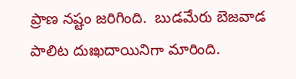ప్రాణ నష్టం జరిగింది.  బుడమేరు బెజవాడ పాలిట దుఃఖదాయినిగా మారింది.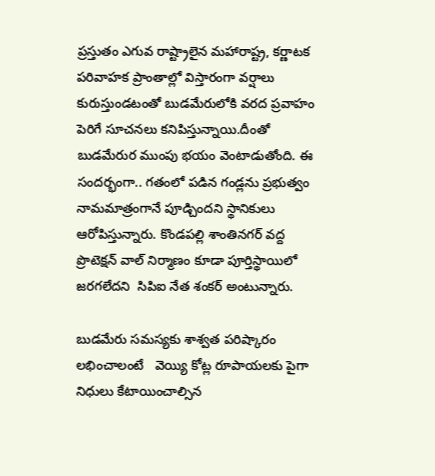ప్రస్తుతం ఎగువ రాష్ట్రాలైన మహారాష్ట్ర, కర్ణాటక పరివాహక ప్రాంతాల్లో విస్తారంగా వర్షాలు కురుస్తుండటంతో బుడమేరులోకి వరద ప్రవాహం పెరిగే సూచనలు కనిపిస్తున్నాయి.దీంతో బుడమేరుర ముంపు భయం వెంటాడుతోంది. ఈ సందర్భంగా.. గతంలో పడిన గండ్లను ప్రభుత్వం  నామమాత్రంగానే పూడ్చిందని స్థానికులు ఆరోపిస్తున్నారు. కొండపల్లి శాంతినగర్ వద్ద ప్రొటెక్షన్ వాల్ నిర్మాణం కూడా పూర్తిస్థాయిలో జరగలేదని  సిపిఐ నేత శంకర్ అంటున్నారు.

బుడమేరు సమస్యకు శాశ్వత పరిష్కారం లభించాలంటే   వెయ్యి కోట్ల రూపాయలకు పైగా నిధులు కేటాయించాల్సిన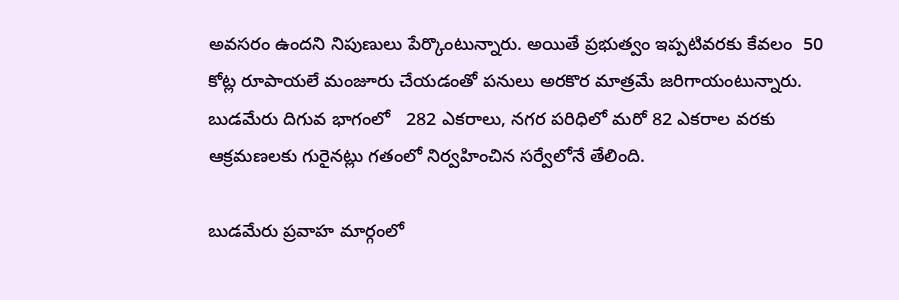అవసరం ఉందని నిపుణులు పేర్కొంటున్నారు. అయితే ప్రభుత్వం ఇప్పటివరకు కేవలం  50 కోట్ల రూపాయలే మంజూరు చేయడంతో పనులు అరకొర మాత్రమే జరిగాయంటున్నారు.   బుడమేరు దిగువ భాగంలో   282 ఎకరాలు, నగర పరిధిలో మరో 82 ఎకరాల వరకు ఆక్రమణలకు గురైనట్లు గతంలో నిర్వహించిన సర్వేలోనే తేలింది.

బుడమేరు ప్రవాహ మార్గంలో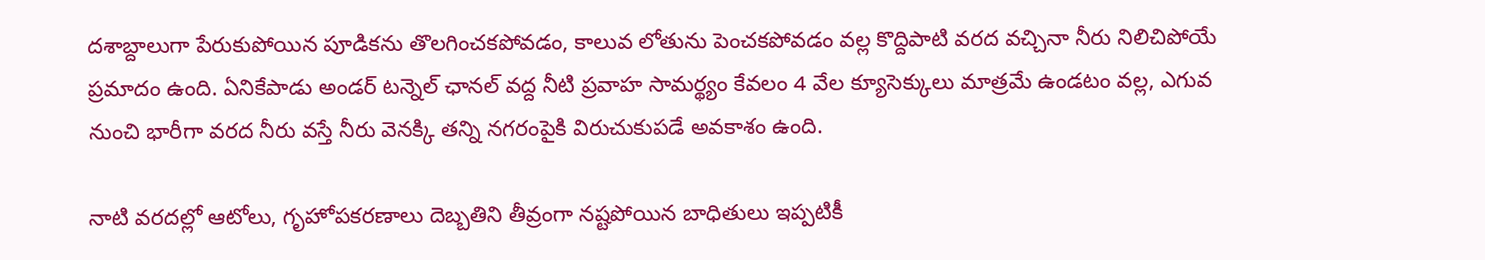దశాబ్దాలుగా పేరుకుపోయిన పూడికను తొలగించకపోవడం, కాలువ లోతును పెంచకపోవడం వల్ల కొద్దిపాటి వరద వచ్చినా నీరు నిలిచిపోయే ప్రమాదం ఉంది. ఏనికేపాడు అండర్ టన్నెల్ ఛానల్ వద్ద నీటి ప్రవాహ సామర్థ్యం కేవలం 4 వేల క్యూసెక్కులు మాత్రమే ఉండటం వల్ల, ఎగువ నుంచి భారీగా వరద నీరు వస్తే నీరు వెనక్కి తన్ని నగరంపైకి విరుచుకుపడే అవకాశం ఉంది.

నాటి వరదల్లో ఆటోలు, గృహోపకరణాలు దెబ్బతిని తీవ్రంగా నష్టపోయిన బాధితులు ఇప్పటికీ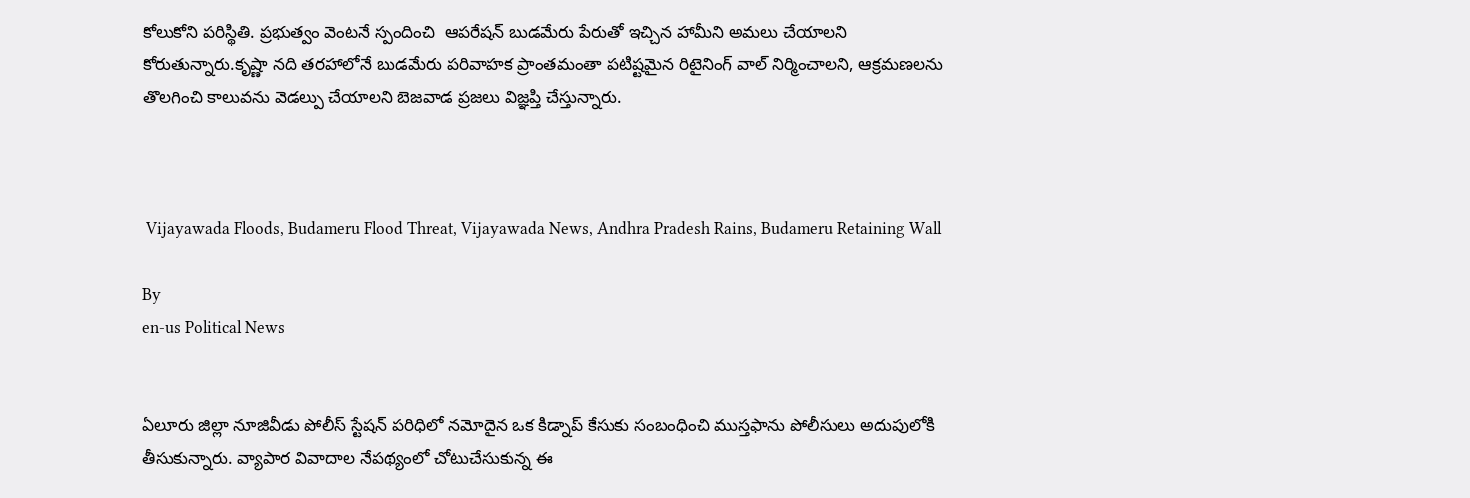కోలుకోని పరిస్థితి. ప్రభుత్వం వెంటనే స్పందించి  ఆపరేషన్ బుడమేరు పేరుతో ఇచ్చిన హామీని అమలు చేయాలని కోరుతున్నారు.కృష్ణా నది తరహాలోనే బుడమేరు పరివాహక ప్రాంతమంతా పటిష్టమైన రిటైనింగ్ వాల్ నిర్మించాలని, ఆక్రమణలను తొలగించి కాలువను వెడల్పు చేయాలని బెజవాడ ప్రజలు విజ్ఞప్తి చేస్తున్నారు.



 Vijayawada Floods, Budameru Flood Threat, Vijayawada News, Andhra Pradesh Rains, Budameru Retaining Wall

By
en-us Political News


ఏలూరు జిల్లా నూజివీడు పోలీస్ స్టేషన్ పరిధిలో నమోదైన ఒక కిడ్నాప్ కేసుకు సంబంధించి ముస్తఫాను పోలీసులు అదుపులోకి తీసుకున్నారు. వ్యాపార వివాదాల నేపథ్యంలో చోటుచేసుకున్న ఈ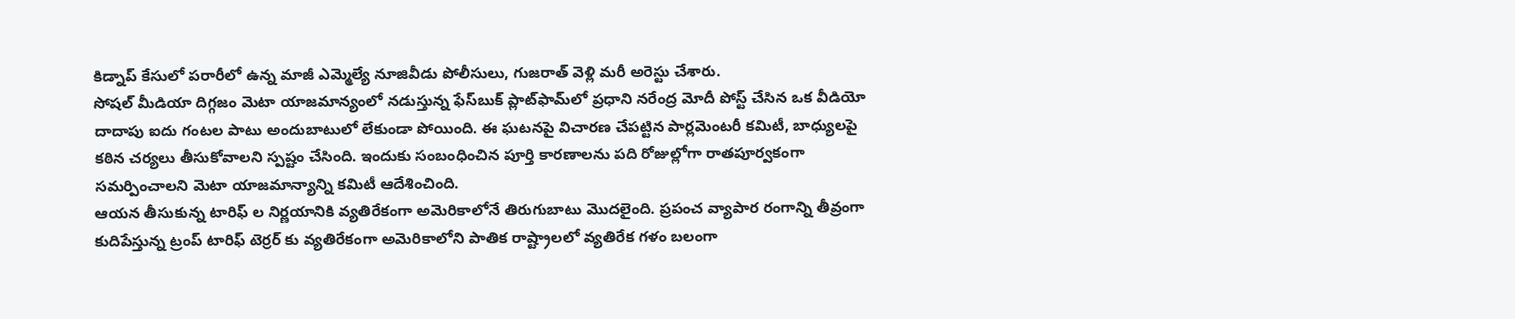కిడ్నాప్ కేసులో పరారీలో ఉన్న మాజీ ఎమ్మెల్యే నూజివీడు పోలీసులు, గుజరాత్ వెళ్లి మరీ అరెస్టు చేశారు.
సోషల్ మీడియా దిగ్గజం మెటా యాజమాన్యంలో నడుస్తున్న ఫేస్‌బుక్ ప్లాట్‌ఫామ్‌లో ప్రధాని నరేంద్ర మోదీ పోస్ట్ చేసిన ఒక వీడియో దాదాపు ఐదు గంటల పాటు అందుబాటులో లేకుండా పోయింది. ఈ ఘటనపై విచారణ చేపట్టిన పార్లమెంటరీ కమిటీ, బాధ్యులపై కఠిన చర్యలు తీసుకోవాలని స్పష్టం చేసింది. ఇందుకు సంబంధించిన పూర్తి కారణాలను పది రోజుల్లోగా రాతపూర్వకంగా సమర్పించాలని మెటా యాజమాన్యాన్ని కమిటీ ఆదేశించింది.
ఆయన తీసుకున్న టారిఫ్ ల నిర్ణయానికి వ్యతిరేకంగా అమెరికాలోనే తిరుగుబాటు మొదలైంది. ప్రపంచ వ్యాపార రంగాన్ని తీవ్రంగా కుదిపేస్తున్న ట్రంప్ టారిఫ్ టెర్రర్ కు వ్యతిరేకంగా అమెరికాలోని పాతిక రాష్ట్రాలలో వ్యతిరేక గళం బలంగా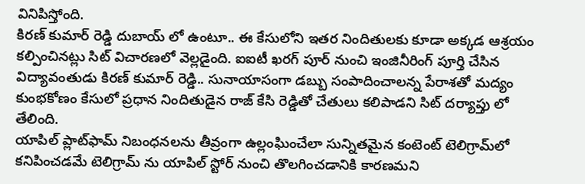వినిపిస్తోంది.
కిరణ్ కుమార్ రెడ్డి దుబాయ్ లో ఉంటూ.. ఈ కేసులోని ఇతర నిందితులకు కూడా అక్కడ ఆశ్రయం కల్పించినట్లు సిట్ విచారణలో వెల్లడైంది. ఐఐటీ ఖరగ్ పూర్ నుంచి ఇంజినీరింగ్ పూర్తి చేసిన విద్యావంతుడు కిరణ్ కుమార్ రెడ్డి.. సునాయాసంగా డబ్బు సంపాదించాలన్న పేరాశతో మద్యం కుంభకోణం కేసులో ప్రధాన నిందితుడైన రాజ్ కేసి రెడ్డితో చేతులు కలిపాడని సిట్ దర్యాప్తు లో తేలింది.
యాపిల్ ప్లాట్‌ఫామ్ నిబంధనలను తీవ్రంగా ఉల్లంఘించేలా సున్నితమైన కంటెంట్ టెలిగ్రామ్‌లో కనిపించడమే టెలిగ్రామ్ ను యాపిల్ స్టోర్ నుంచి తొలగించడానికి కారణమని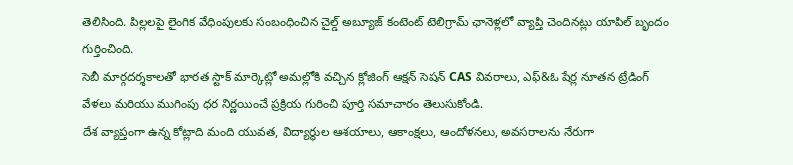తెలిసింది. పిల్లలపై లైంగిక వేధింపులకు సంబంధించిన చైల్డ్ అబ్యూజ్ కంటెంట్ టెలిగ్రామ్ ఛానెళ్లలో వ్యాప్తి చెందినట్లు యాపిల్ బృందం గుర్తించింది.
సెబీ మార్గదర్శకాలతో భారత స్టాక్ మార్కెట్లో అమల్లోకి వచ్చిన క్లోజింగ్ ఆక్షన్ సెషన్ CAS వివరాలు, ఎఫ్&ఓ షేర్ల నూతన ట్రేడింగ్ వేళలు మరియు ముగింపు ధర నిర్ణయించే ప్రక్రియ గురించి పూర్తి సమాచారం తెలుసుకోండి.
దేశ వ్యాప్తంగా ఉన్న కోట్లాది మంది యువత, విద్యార్థుల ఆశయాలు, ఆకాంక్షలు, ఆందోళనలు, అవసరాలను నేరుగా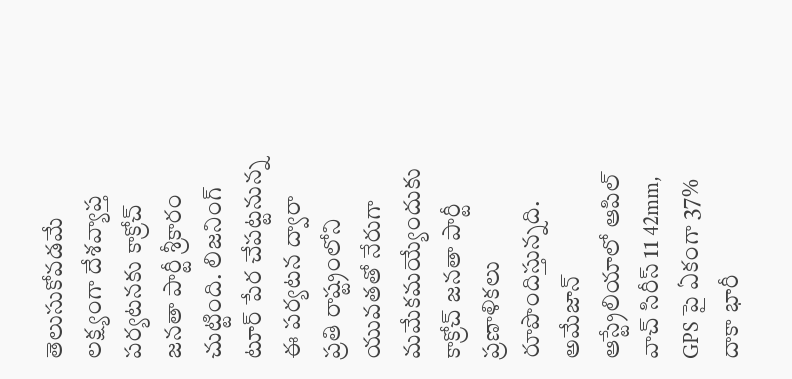తెలుసుకోవడమే లక్ష్యంగా దేశవ్యాప్త పర్యటనకు కాక్రోచ్ జనతా పార్టీ శ్రీకారం చుట్టింది. లిజనింగ్ టూర్ పేర చేపట్టనున్న ఈ పర్యటన ద్వారా ప్రతి రాష్ట్రంలోని యువతతో నేరుగా మమేకమయ్యేందుకు కాక్రోచ్ జనతా పార్టీ ప్రణాళికలు రూపొందిస్తున్నది.
అమేజాన్ ఆస్ట్రేలియాలో ఆపిల్ వాచ్ సిరీస్ 11 42mm, GPS పై ఏకంగా 37% దాకా భారీ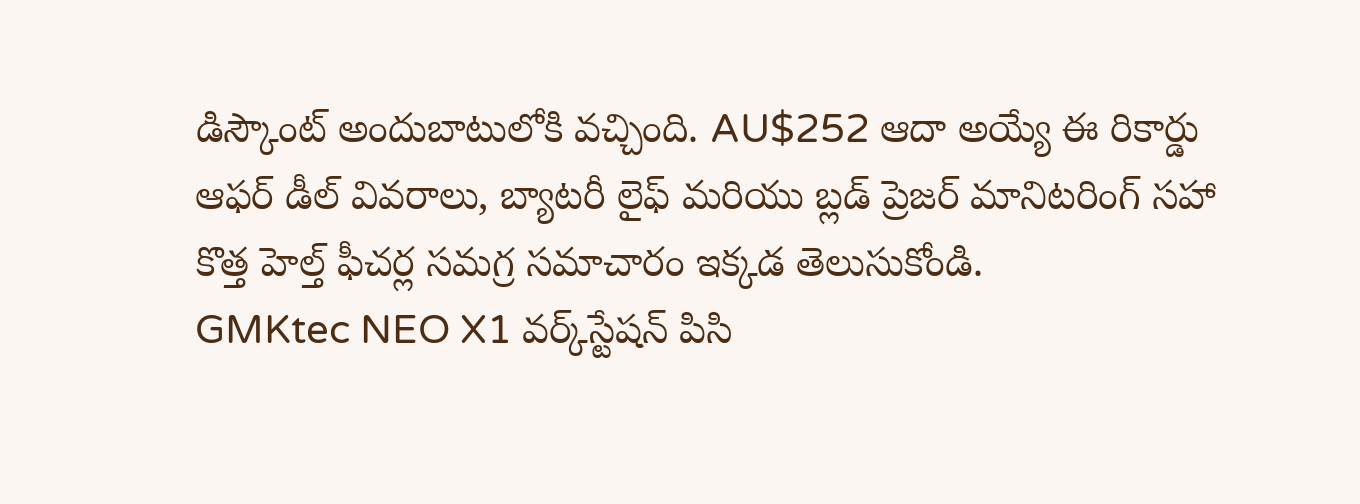డిస్కౌంట్ అందుబాటులోకి వచ్చింది. AU$252 ఆదా అయ్యే ఈ రికార్డు ఆఫర్ డీల్ వివరాలు, బ్యాటరీ లైఫ్ మరియు బ్లడ్ ప్రెజర్ మానిటరింగ్ సహా కొత్త హెల్త్ ఫీచర్ల సమగ్ర సమాచారం ఇక్కడ తెలుసుకోండి.
GMKtec NEO X1 వర్క్‌స్టేషన్ పిసి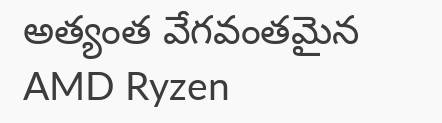అత్యంత వేగవంతమైన AMD Ryzen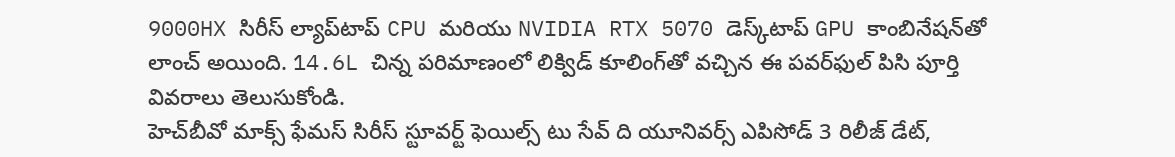9000HX సిరీస్ ల్యాప్‌టాప్ CPU మరియు NVIDIA RTX 5070 డెస్క్‌టాప్ GPU కాంబినేషన్‌తో లాంచ్ అయింది. 14.6L చిన్న పరిమాణంలో లిక్విడ్ కూలింగ్‌తో వచ్చిన ఈ పవర్‌ఫుల్ పిసి పూర్తి వివరాలు తెలుసుకోండి.
హెచ్‌బీవో మాక్స్ ఫేమస్ సిరీస్ స్టూవర్ట్ ఫెయిల్స్ టు సేవ్ ది యూనివర్స్ ఎపిసోడ్ 3 రిలీజ్ డేట్,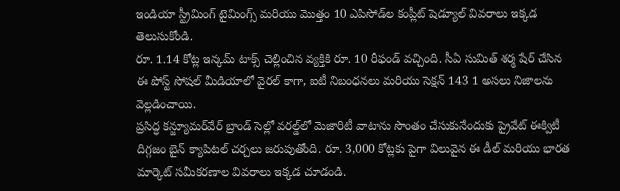ఇండియా స్ట్రీమింగ్ టైమింగ్స్ మరియు మొత్తం 10 ఎపిసోడ్‌ల కంప్లీట్ షెడ్యూల్ వివరాలు ఇక్కడ తెలుసుకోండి.
రూ. 1.14 కోట్ల ఇన్కమ్ టాక్స్ చెల్లించిన వ్యక్తికి రూ. 10 రీఫండ్ వచ్చింది. సీఏ సుమిత్ శర్మ షేర్ చేసిన ఈ పోస్ట్ సోషల్ మీడియాలో వైరల్ కాగా, ఐటీ నిబంధనలు మరియు సెక్షన్ 143 1 అసలు నిజాలను వెల్లడించాయి.
ప్రసిద్ధ కన్జ్యూమర్‌వేర్ బ్రాండ్ సెల్లో వరల్డ్‌లో మెజారిటీ వాటాను సొంతం చేసుకునేందుకు ప్రైవేట్ ఈక్విటీ దిగ్గజం బైన్ క్యాపిటల్ చర్చలు జరుపుతోంది. రూ. 3,000 కోట్లకు పైగా విలువైన ఈ డీల్ మరియు భారత మార్కెట్ సమీకరణాల వివరాలు ఇక్కడ చూడండి.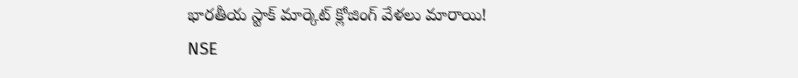భారతీయ స్టాక్ మార్కెట్ క్లోజింగ్ వేళలు మారాయి! NSE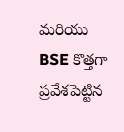మరియు BSE కొత్తగా ప్రవేశపెట్టిన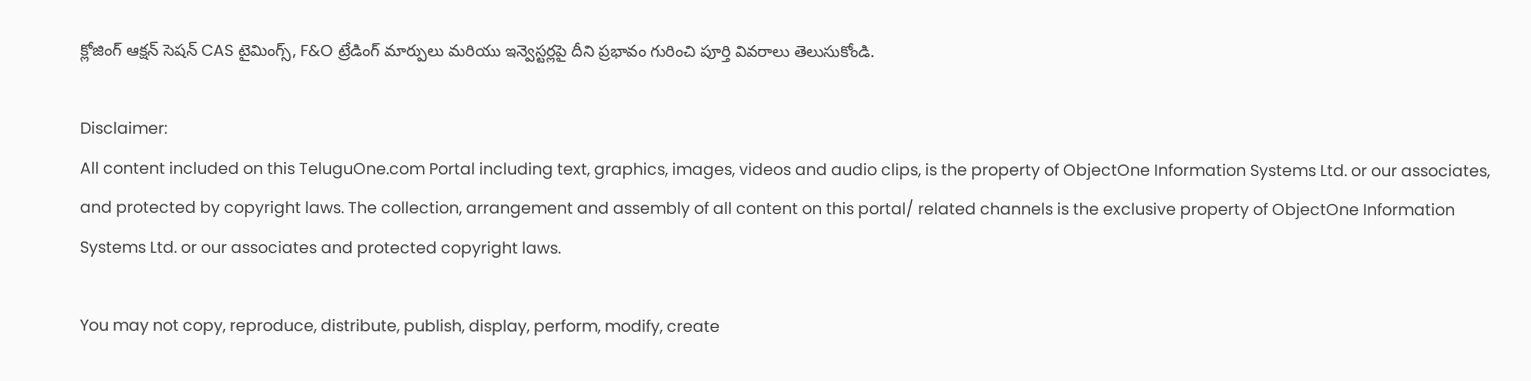క్లోజింగ్ ఆక్షన్ సెషన్ CAS టైమింగ్స్, F&O ట్రేడింగ్ మార్పులు మరియు ఇన్వెస్టర్లపై దీని ప్రభావం గురించి పూర్తి వివరాలు తెలుసుకోండి.

Disclaimer:
All content included on this TeluguOne.com Portal including text, graphics, images, videos and audio clips, is the property of ObjectOne Information Systems Ltd. or our associates, and protected by copyright laws. The collection, arrangement and assembly of all content on this portal/ related channels is the exclusive property of ObjectOne Information Systems Ltd. or our associates and protected copyright laws.

You may not copy, reproduce, distribute, publish, display, perform, modify, create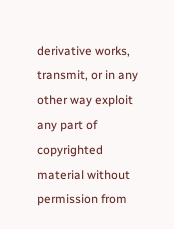derivative works, transmit, or in any other way exploit any part of copyrighted material without permission from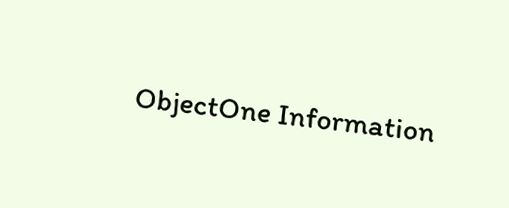ObjectOne Information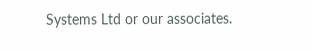Systems Ltd or our associates.